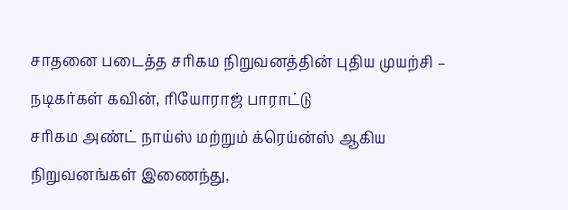சாதனை படைத்த சரிகம நிறுவனத்தின் புதிய முயற்சி – நடிகர்கள் கவின், ரியோராஜ் பாராட்டு
சரிகம அண்ட் நாய்ஸ் மற்றும் க்ரெய்ன்ஸ் ஆகிய நிறுவனங்கள் இணைந்து,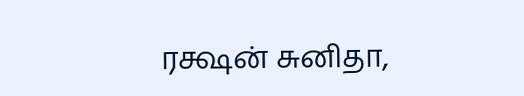ரக்ஷன் சுனிதா,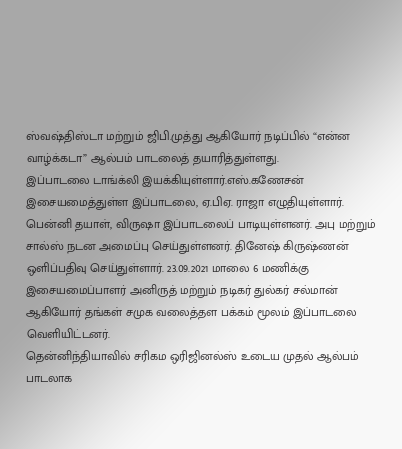ஸ்வஷ்திஸ்டா மற்றும் ஜிபி.முத்து ஆகியோர் நடிப்பில் “என்ன வாழ்க்கடா” ஆல்பம் பாடலைத் தயாரித்துள்ளது.
இப்பாடலை டாங்க்லி இயக்கியுள்ளார்.எஸ்.கணேசன் இசையமைத்துள்ள இப்பாடலை, ஏ.பிஏ. ராஜா எழுதியுள்ளார். பென்னி தயாள், விருஷா இப்பாடலைப் பாடியுள்ளனர். அபு மற்றும் சால்ஸ் நடன அமைப்பு செய்துள்ளனர். தினேஷ் கிருஷ்ணன் ஒளிப்பதிவு செய்துள்ளார். 23.09.2021 மாலை 6 மணிக்கு இசையமைப்பாளர் அனிருத் மற்றும் நடிகர் துல்கர் சல்மான் ஆகியோர் தங்கள் சமுக வலைத்தள பக்கம் மூலம் இப்பாடலை வெளியிட்டனர்.
தென்னிந்தியாவில் சரிகம ஒரிஜினல்ஸ் உடைய முதல் ஆல்பம் பாடலாக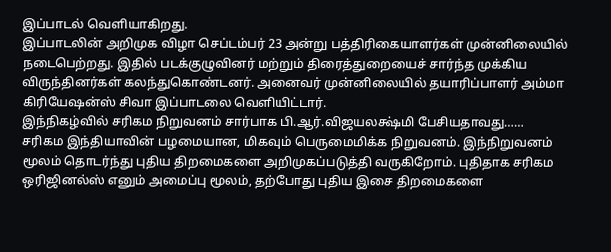இப்பாடல் வெளியாகிறது.
இப்பாடலின் அறிமுக விழா செப்டம்பர் 23 அன்று பத்திரிகையாளர்கள் முன்னிலையில் நடைபெற்றது. இதில் படக்குழுவினர் மற்றும் திரைத்துறையைச் சார்ந்த முக்கிய விருந்தினர்கள் கலந்துகொண்டனர். அனைவர் முன்னிலையில் தயாரிப்பாளர் அம்மா கிரியேஷன்ஸ் சிவா இப்பாடலை வெளியிட்டார்.
இந்நிகழ்வில் சரிகம நிறுவனம் சார்பாக பி.ஆர்.விஜயலக்ஷ்மி பேசியதாவது……
சரிகம இந்தியாவின் பழமையான, மிகவும் பெருமைமிக்க நிறுவனம். இந்நிறுவனம் மூலம் தொடர்ந்து புதிய திறமைகளை அறிமுகப்படுத்தி வருகிறோம். புதிதாக சரிகம ஒரிஜினல்ஸ் எனும் அமைப்பு மூலம், தற்போது புதிய இசை திறமைகளை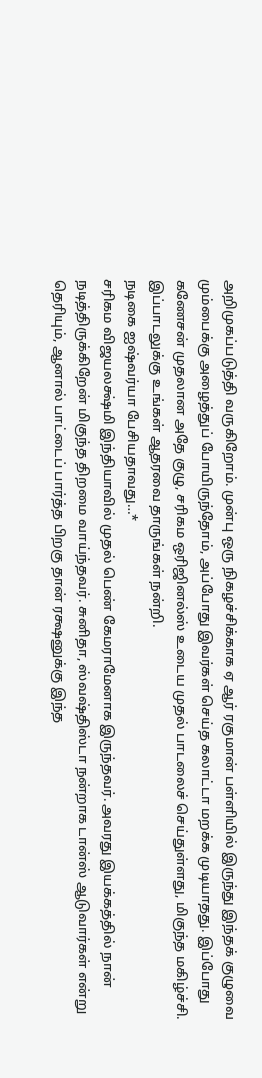அறிமுகப்படுத்தி வருகிறோம். முன்பு ஒரு நிகழச்சிக்காக ஏ ஆர் ரகுமான் பள்ளியில் இருந்து இந்தக் குழுவை மும்பைக்கு அழைத்துப் போயிருந்தோம், அப்போது இவர்கள் செய்த கலாட்டா மறக்க முடியாதது. இப்போது கணேசன் முதலான அதே குழு, சரிகம ஒரிஜினல்ஸ் உடைய முதல் பாடலைச் செய்துள்ளது, மிகுந்த மகிழ்ச்சி. இப்பாடலுக்கு உங்கள் ஆதரவை தாருங்கள் நன்றி.
நடிகை ஐஷ்வர்யா பேசியதாவது…*
சரிகம விஜயலக்ஷ்மி இந்தியாவில் முதல் பெண் கேமராமேனாக இருந்தவர். அவரது இயக்கத்தில் நான் நடித்திருக்கிறேன் மிகுந்த திறமை வாய்ந்தவர். சுனிதா, ஸ்வஷ்திஸ்டா நன்றாக டான்ஸ் ஆடுவார்கள் என்று தெரியும், ஆனால் பாட்டைப் பார்த்த பிறகு தான் ரக்ஷனுக்கு இந்த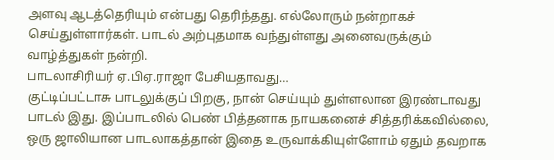அளவு ஆடத்தெரியும் என்பது தெரிந்தது. எல்லோரும் நன்றாகச் செய்துள்ளார்கள். பாடல் அற்புதமாக வந்துள்ளது அனைவருக்கும் வாழ்த்துகள் நன்றி.
பாடலாசிரியர் ஏ.பிஏ.ராஜா பேசியதாவது…
குட்டிப்பட்டாசு பாடலுக்குப் பிறகு, நான் செய்யும் துள்ளலான இரண்டாவது பாடல் இது. இப்பாடலில் பெண் பித்தனாக நாயகனைச் சித்தரிக்கவில்லை, ஒரு ஜாலியான பாடலாகத்தான் இதை உருவாக்கியுள்ளோம் ஏதும் தவறாக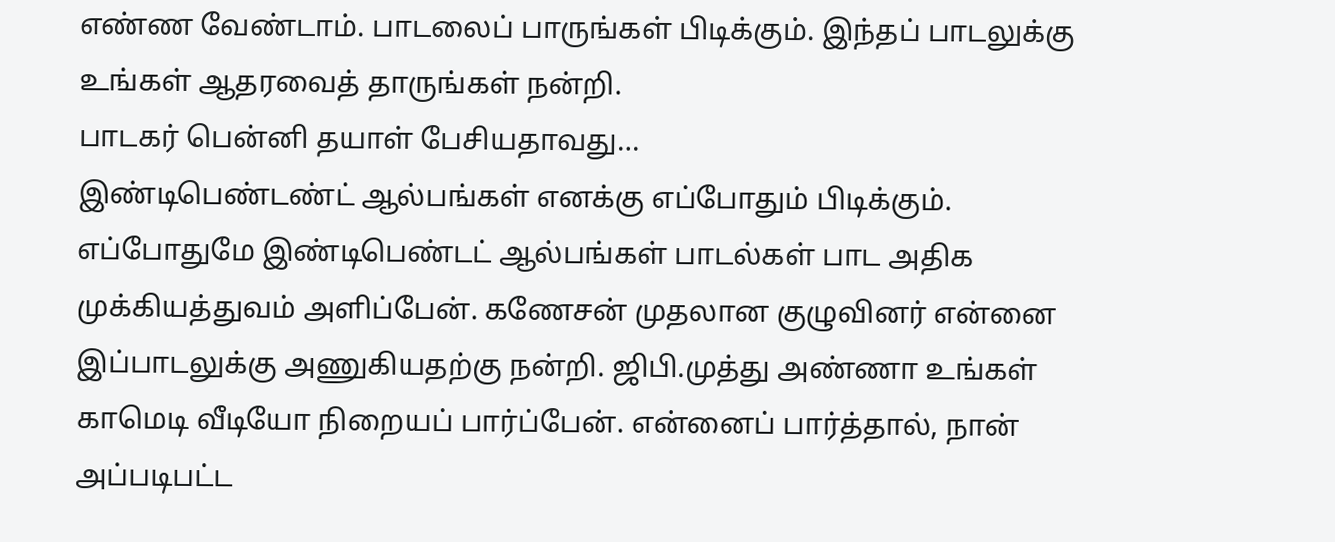எண்ண வேண்டாம். பாடலைப் பாருங்கள் பிடிக்கும். இந்தப் பாடலுக்கு உங்கள் ஆதரவைத் தாருங்கள் நன்றி.
பாடகர் பென்னி தயாள் பேசியதாவது…
இண்டிபெண்டண்ட் ஆல்பங்கள் எனக்கு எப்போதும் பிடிக்கும். எப்போதுமே இண்டிபெண்டட் ஆல்பங்கள் பாடல்கள் பாட அதிக முக்கியத்துவம் அளிப்பேன். கணேசன் முதலான குழுவினர் என்னை இப்பாடலுக்கு அணுகியதற்கு நன்றி. ஜிபி.முத்து அண்ணா உங்கள் காமெடி வீடியோ நிறையப் பார்ப்பேன். என்னைப் பார்த்தால், நான் அப்படிபட்ட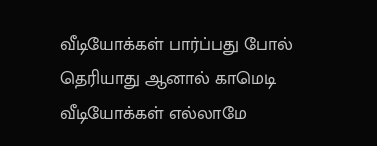வீடியோக்கள் பார்ப்பது போல் தெரியாது ஆனால் காமெடி வீடியோக்கள் எல்லாமே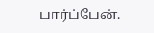பார்ப்பேன்.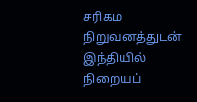சரிகம நிறுவனத்துடன் இந்தியில் நிறையப்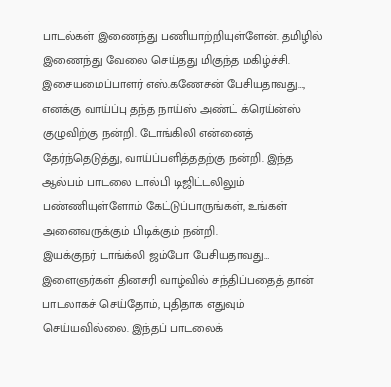பாடல்கள் இணைந்து பணியாற்றியுள்ளேன். தமிழில் இணைந்து வேலை செய்தது மிகுந்த மகிழ்ச்சி.
இசையமைப்பாளர் எஸ்.கணேசன் பேசியதாவது…,
எனக்கு வாய்ப்பு தந்த நாய்ஸ் அண்ட் க்ரெய்ன்ஸ் குழுவிற்கு நன்றி. டோங்கிலி என்னைத் தேர்ந்தெடுத்து, வாய்ப்பளித்ததற்கு நன்றி. இந்த ஆல்பம் பாடலை டால்பி டிஜிட்டலிலும் பண்ணியுள்ளோம் கேட்டுப்பாருங்கள், உங்கள் அனைவருக்கும் பிடிக்கும் நன்றி.
இயக்குநர் டாங்க்லி ஜம்போ பேசியதாவது…
இளைஞர்கள் தினசரி வாழ்வில் சந்திப்பதைத் தான் பாடலாகச் செய்தோம், புதிதாக எதுவும் செய்யவில்லை. இந்தப் பாடலைக்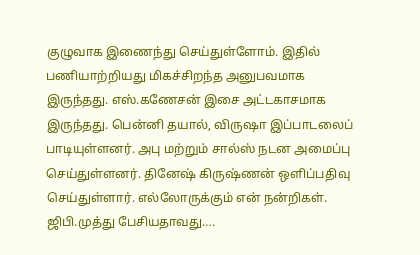குழுவாக இணைந்து செய்துள்ளோம். இதில் பணியாற்றியது மிகச்சிறந்த அனுபவமாக இருந்தது. எஸ்.கணேசன் இசை அட்டகாசமாக இருந்தது. பென்னி தயால், விருஷா இப்பாடலைப் பாடியுள்ளனர். அபு மற்றும் சால்ஸ் நடன அமைப்பு செய்துள்ளனர். தினேஷ் கிருஷ்ணன் ஒளிப்பதிவு செய்துள்ளார். எல்லோருக்கும் என் நன்றிகள்.
ஜிபி.முத்து பேசியதாவது….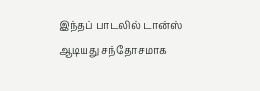இந்தப் பாடலில் டான்ஸ் ஆடியது சந்தோசமாக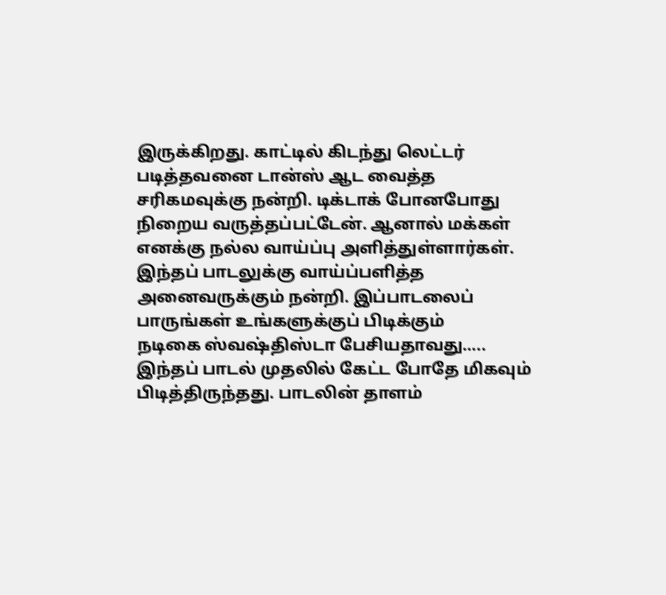இருக்கிறது. காட்டில் கிடந்து லெட்டர் படித்தவனை டான்ஸ் ஆட வைத்த சரிகமவுக்கு நன்றி. டிக்டாக் போனபோது நிறைய வருத்தப்பட்டேன். ஆனால் மக்கள் எனக்கு நல்ல வாய்ப்பு அளித்துள்ளார்கள். இந்தப் பாடலுக்கு வாய்ப்பளித்த அனைவருக்கும் நன்றி. இப்பாடலைப் பாருங்கள் உங்களுக்குப் பிடிக்கும்
நடிகை ஸ்வஷ்திஸ்டா பேசியதாவது…..
இந்தப் பாடல் முதலில் கேட்ட போதே மிகவும் பிடித்திருந்தது. பாடலின் தாளம்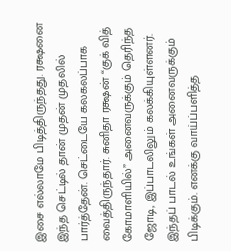இசை எல்லாமே பிடித்திருந்தது. ரக்ஷனை இந்த செட்டில் தான் முதன் முதலில் பார்த்தேன். செட்டையே கலகலப்பாக வைத்திருந்தார். சுனிதா ரக்ஷன் “குக் வித் கோமாளியில்” அனைவருக்கும் தெரிந்த ஜோடி, இப்பாடலிலும் கலக்கியுள்ளனர். இந்தப் பாடல் உங்கள் அனைவருக்கும் பிடிக்கும். எனக்கு வாய்ப்பளித்த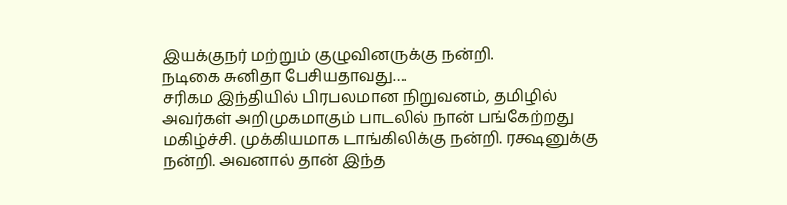இயக்குநர் மற்றும் குழுவினருக்கு நன்றி.
நடிகை சுனிதா பேசியதாவது….
சரிகம இந்தியில் பிரபலமான நிறுவனம், தமிழில் அவர்கள் அறிமுகமாகும் பாடலில் நான் பங்கேற்றது மகிழ்ச்சி. முக்கியமாக டாங்கிலிக்கு நன்றி. ரக்ஷனுக்கு நன்றி. அவனால் தான் இந்த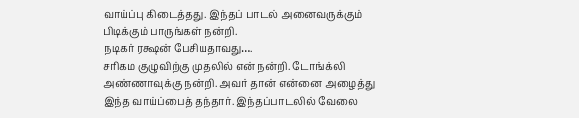வாய்ப்பு கிடைத்தது. இந்தப் பாடல் அனைவருக்கும் பிடிக்கும் பாருங்கள் நன்றி.
நடிகர் ரக்ஷன் பேசியதாவது….
சரிகம குழுவிற்கு முதலில் என் நன்றி. டோங்க்லி அண்ணாவுக்கு நன்றி. அவர் தான் என்னை அழைத்து இந்த வாய்ப்பைத் தந்தார். இந்தப்பாடலில் வேலை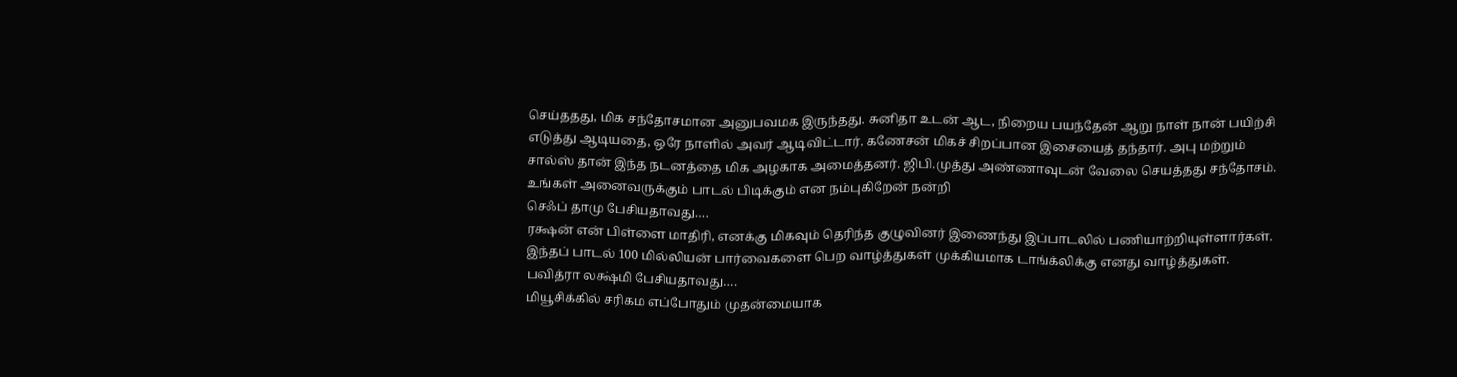செய்ததது, மிக சந்தோசமான அனுபவமக இருந்தது. சுனிதா உடன் ஆட, நிறைய பயந்தேன் ஆறு நாள் நான் பயிற்சி எடுத்து ஆடியதை, ஒரே நாளில் அவர் ஆடிவிட்டார். கணேசன் மிகச் சிறப்பான இசையைத் தந்தார். அபு மற்றும் சால்ஸ் தான் இந்த நடனத்தை மிக அழகாக அமைத்தனர். ஜிபி.முத்து அண்ணாவுடன் வேலை செயத்தது சந்தோசம். உங்கள் அனைவருக்கும் பாடல் பிடிக்கும் என நம்புகிறேன் நன்றி
செஃப் தாமு பேசியதாவது….
ரக்ஷன் என் பிள்ளை மாதிரி, எனக்கு மிகவும் தெரிந்த குழுவினர் இணைந்து இப்பாடலில் பணியாற்றியுள்ளார்கள். இந்தப் பாடல் 100 மில்லியன் பார்வைகளை பெற வாழ்த்துகள் முக்கியமாக டாங்க்லிக்கு எனது வாழ்த்துகள்.
பவித்ரா லக்ஷ்மி பேசியதாவது….
மியூசிக்கில் சரிகம எப்போதும் முதன்மையாக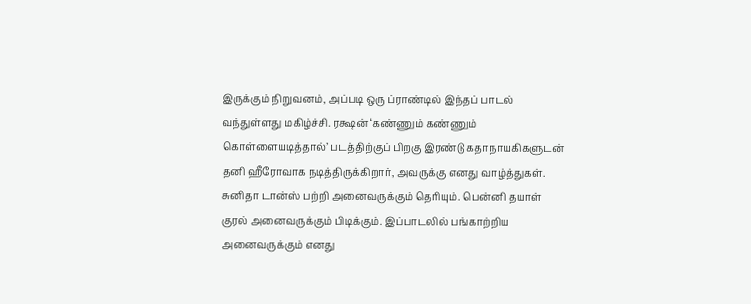இருக்கும் நிறுவனம், அப்படி ஒரு ப்ராண்டில் இந்தப் பாடல் வந்துள்ளது மகிழ்ச்சி. ரக்ஷன் ‘கண்ணும் கண்ணும் கொள்ளையடித்தால்’ படத்திற்குப் பிறகு இரண்டு கதாநாயகிகளுடன் தனி ஹீரோவாக நடித்திருக்கிறார், அவருக்கு எனது வாழ்த்துகள். சுனிதா டான்ஸ் பற்றி அனைவருக்கும் தெரியும். பென்னி தயாள் குரல் அனைவருக்கும் பிடிக்கும். இப்பாடலில் பங்காற்றிய அனைவருக்கும் எனது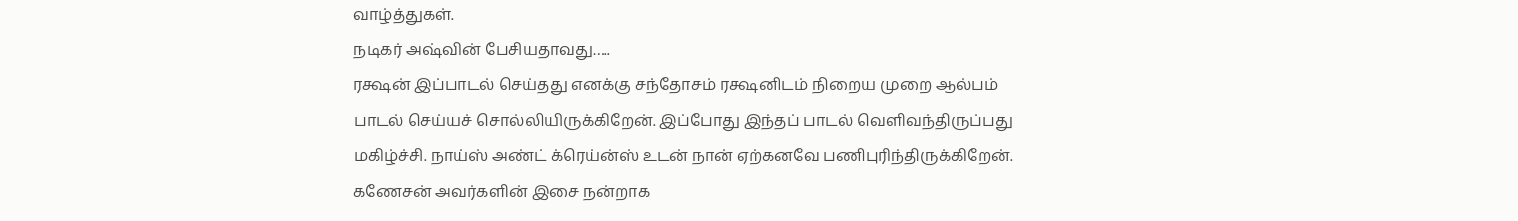வாழ்த்துகள்.
நடிகர் அஷ்வின் பேசியதாவது…..
ரக்ஷன் இப்பாடல் செய்தது எனக்கு சந்தோசம் ரக்ஷனிடம் நிறைய முறை ஆல்பம் பாடல் செய்யச் சொல்லியிருக்கிறேன். இப்போது இந்தப் பாடல் வெளிவந்திருப்பது மகிழ்ச்சி. நாய்ஸ் அண்ட் க்ரெய்ன்ஸ் உடன் நான் ஏற்கனவே பணிபுரிந்திருக்கிறேன். கணேசன் அவர்களின் இசை நன்றாக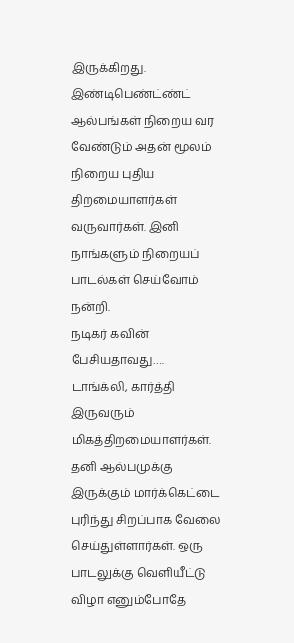இருக்கிறது. இண்டிபெண்ட்ண்ட் ஆல்பங்கள் நிறைய வர வேண்டும் அதன் மூலம் நிறைய புதிய திறமையாளர்கள் வருவார்கள். இனி நாங்களும் நிறையப் பாடல்கள் செய்வோம் நன்றி.
நடிகர் கவின் பேசியதாவது….
டாங்க்லி, கார்த்தி இருவரும் மிகத்திறமையாளர்கள். தனி ஆல்பமுக்கு இருக்கும் மார்க்கெட்டை புரிந்து சிறப்பாக வேலை செய்துள்ளார்கள். ஒரு பாடலுக்கு வெளியீட்டு விழா எனும்போதே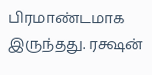பிரமாண்டமாக இருந்தது. ரக்ஷன்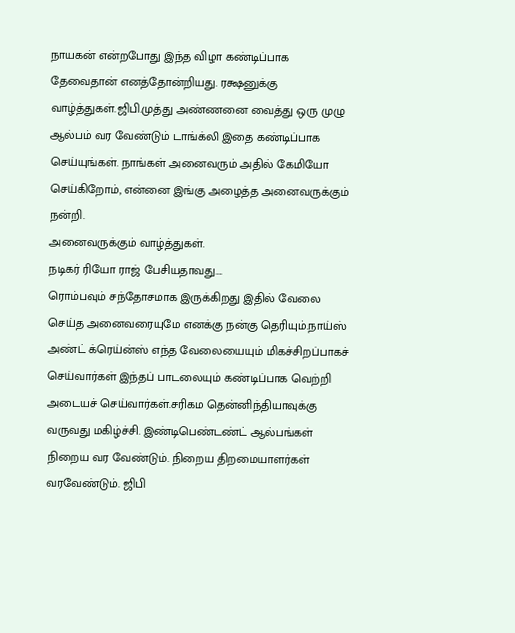நாயகன் என்றபோது இந்த விழா கண்டிப்பாக தேவைதான் எனத்தோன்றியது. ரக்ஷனுக்கு வாழ்த்துகள்.ஜிபி.முத்து அண்ணனை வைத்து ஒரு முழு ஆல்பம் வர வேண்டும் டாங்க்லி இதை கண்டிப்பாக செய்யுங்கள். நாங்கள் அனைவரும் அதில் கேமியோ செய்கிறோம், என்னை இங்கு அழைத்த அனைவருக்கும் நன்றி.
அனைவருக்கும் வாழ்த்துகள்.
நடிகர் ரியோ ராஜ் பேசியதாவது….
ரொம்பவும் சந்தோசமாக இருக்கிறது இதில் வேலை செய்த அனைவரையுமே எனக்கு நன்கு தெரியும்.நாய்ஸ் அண்ட் க்ரெய்ன்ஸ் எந்த வேலையையும் மிகச்சிறப்பாகச் செய்வார்கள் இந்தப் பாடலையும் கண்டிப்பாக வெற்றி அடையச் செய்வார்கள்.சரிகம தென்னிந்தியாவுக்கு வருவது மகிழ்ச்சி. இண்டிபெண்டண்ட் ஆல்பங்கள் நிறைய வர வேண்டும். நிறைய திறமையாளர்கள் வரவேண்டும். ஜிபி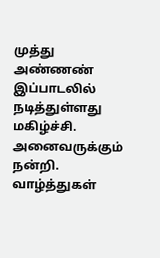முத்து அண்ணண் இப்பாடலில் நடித்துள்ளது மகிழ்ச்சி. அனைவருக்கும் நன்றி. வாழ்த்துகள்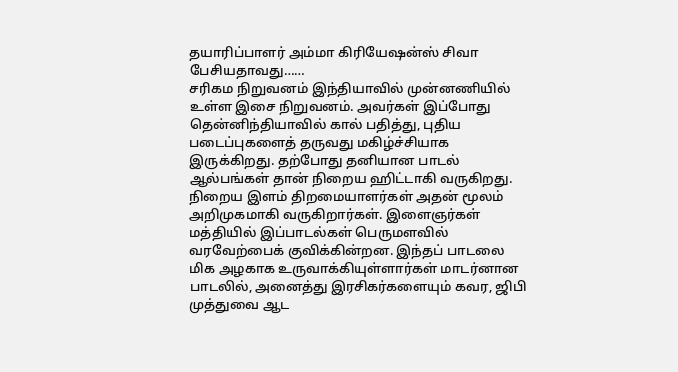தயாரிப்பாளர் அம்மா கிரியேஷன்ஸ் சிவா பேசியதாவது……
சரிகம நிறுவனம் இந்தியாவில் முன்னணியில் உள்ள இசை நிறுவனம். அவர்கள் இப்போது தென்னிந்தியாவில் கால் பதித்து, புதிய படைப்புகளைத் தருவது மகிழ்ச்சியாக இருக்கிறது. தற்போது தனியான பாடல் ஆல்பங்கள் தான் நிறைய ஹிட்டாகி வருகிறது. நிறைய இளம் திறமையாளர்கள் அதன் மூலம் அறிமுகமாகி வருகிறார்கள். இளைஞர்கள் மத்தியில் இப்பாடல்கள் பெருமளவில் வரவேற்பைக் குவிக்கின்றன. இந்தப் பாடலை மிக அழகாக உருவாக்கியுள்ளார்கள் மாடர்னான பாடலில், அனைத்து இரசிகர்களையும் கவர, ஜிபி முத்துவை ஆட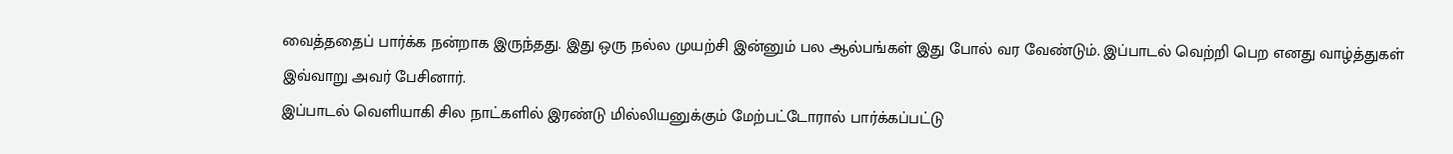வைத்ததைப் பார்க்க நன்றாக இருந்தது. இது ஒரு நல்ல முயற்சி இன்னும் பல ஆல்பங்கள் இது போல் வர வேண்டும். இப்பாடல் வெற்றி பெற எனது வாழ்த்துகள்
இவ்வாறு அவர் பேசினார்.
இப்பாடல் வெளியாகி சில நாட்களில் இரண்டு மில்லியனுக்கும் மேற்பட்டோரால் பார்க்கப்பட்டு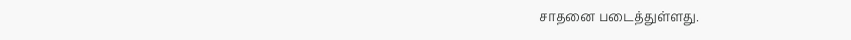சாதனை படைத்துள்ளது.